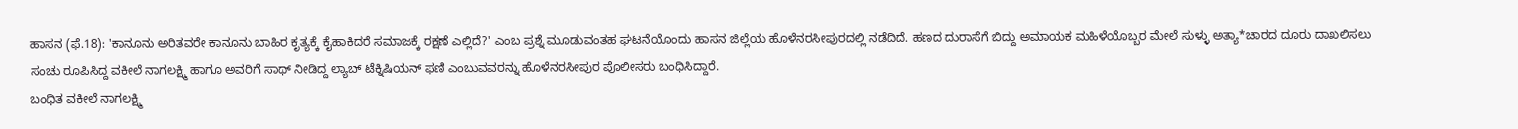ಹಾಸನ (ಫೆ.18): 'ಕಾನೂನು ಅರಿತವರೇ ಕಾನೂನು ಬಾಹಿರ ಕೃತ್ಯಕ್ಕೆ ಕೈಹಾಕಿದರೆ ಸಮಾಜಕ್ಕೆ ರಕ್ಷಣೆ ಎಲ್ಲಿದೆ?' ಎಂಬ ಪ್ರಶ್ನೆ ಮೂಡುವಂತಹ ಘಟನೆಯೊಂದು ಹಾಸನ ಜಿಲ್ಲೆಯ ಹೊಳೆನರಸೀಪುರದಲ್ಲಿ ನಡೆದಿದೆ. ಹಣದ ದುರಾಸೆಗೆ ಬಿದ್ದು ಅಮಾಯಕ ಮಹಿಳೆಯೊಬ್ಬರ ಮೇಲೆ ಸುಳ್ಳು ಅತ್ಯಾ*ಚಾರದ ದೂರು ದಾಖಲಿಸಲು ಸಂಚು ರೂಪಿಸಿದ್ದ ವಕೀಲೆ ನಾಗಲಕ್ಷ್ಮಿ ಹಾಗೂ ಅವರಿಗೆ ಸಾಥ್ ನೀಡಿದ್ದ ಲ್ಯಾಬ್ ಟೆಕ್ನಿಷಿಯನ್ ಫಣಿ ಎಂಬುವವರನ್ನು ಹೊಳೆನರಸೀಪುರ ಪೊಲೀಸರು ಬಂಧಿಸಿದ್ದಾರೆ.
ಬಂಧಿತ ವಕೀಲೆ ನಾಗಲಕ್ಷ್ಮಿ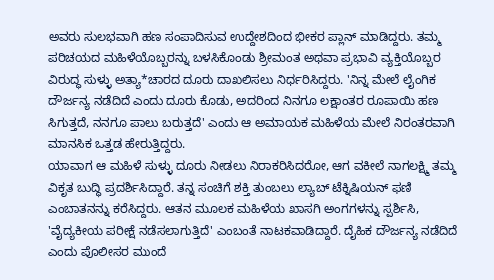ಅವರು ಸುಲಭವಾಗಿ ಹಣ ಸಂಪಾದಿಸುವ ಉದ್ದೇಶದಿಂದ ಭೀಕರ ಪ್ಲಾನ್ ಮಾಡಿದ್ದರು. ತಮ್ಮ ಪರಿಚಯದ ಮಹಿಳೆಯೊಬ್ಬರನ್ನು ಬಳಸಿಕೊಂಡು ಶ್ರೀಮಂತ ಅಥವಾ ಪ್ರಭಾವಿ ವ್ಯಕ್ತಿಯೊಬ್ಬರ ವಿರುದ್ಧ ಸುಳ್ಳು ಅತ್ಯಾ*ಚಾರದ ದೂರು ದಾಖಲಿಸಲು ನಿರ್ಧರಿಸಿದ್ದರು. 'ನಿನ್ನ ಮೇಲೆ ಲೈಂಗಿಕ ದೌರ್ಜನ್ಯ ನಡೆದಿದೆ ಎಂದು ದೂರು ಕೊಡು, ಅದರಿಂದ ನಿನಗೂ ಲಕ್ಷಾಂತರ ರೂಪಾಯಿ ಹಣ ಸಿಗುತ್ತದೆ, ನನಗೂ ಪಾಲು ಬರುತ್ತದೆ' ಎಂದು ಆ ಅಮಾಯಕ ಮಹಿಳೆಯ ಮೇಲೆ ನಿರಂತರವಾಗಿ ಮಾನಸಿಕ ಒತ್ತಡ ಹೇರುತ್ತಿದ್ದರು.
ಯಾವಾಗ ಆ ಮಹಿಳೆ ಸುಳ್ಳು ದೂರು ನೀಡಲು ನಿರಾಕರಿಸಿದರೋ, ಆಗ ವಕೀಲೆ ನಾಗಲಕ್ಷ್ಮಿ ತಮ್ಮ ವಿಕೃತ ಬುದ್ಧಿ ಪ್ರದರ್ಶಿಸಿದ್ದಾರೆ. ತನ್ನ ಸಂಚಿಗೆ ಶಕ್ತಿ ತುಂಬಲು ಲ್ಯಾಬ್ ಟೆಕ್ನಿಷಿಯನ್ ಫಣಿ ಎಂಬಾತನನ್ನು ಕರೆಸಿದ್ದರು. ಆತನ ಮೂಲಕ ಮಹಿಳೆಯ ಖಾಸಗಿ ಅಂಗಗಳನ್ನು ಸ್ಪರ್ಶಿಸಿ, 'ವೈದ್ಯಕೀಯ ಪರೀಕ್ಷೆ ನಡೆಸಲಾಗುತ್ತಿದೆ' ಎಂಬಂತೆ ನಾಟಕವಾಡಿದ್ದಾರೆ. ದೈಹಿಕ ದೌರ್ಜನ್ಯ ನಡೆದಿದೆ ಎಂದು ಪೊಲೀಸರ ಮುಂದೆ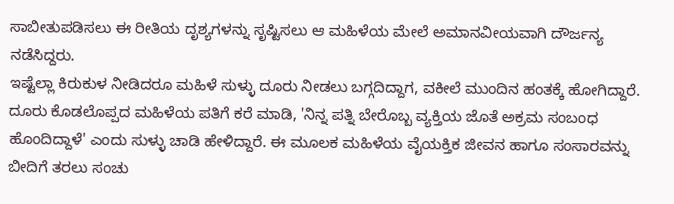ಸಾಬೀತುಪಡಿಸಲು ಈ ರೀತಿಯ ದೃಶ್ಯಗಳನ್ನು ಸೃಷ್ಟಿಸಲು ಆ ಮಹಿಳೆಯ ಮೇಲೆ ಅಮಾನವೀಯವಾಗಿ ದೌರ್ಜನ್ಯ ನಡೆಸಿದ್ದರು.
ಇಷ್ಟೆಲ್ಲಾ ಕಿರುಕುಳ ನೀಡಿದರೂ ಮಹಿಳೆ ಸುಳ್ಳು ದೂರು ನೀಡಲು ಬಗ್ಗದಿದ್ದಾಗ, ವಕೀಲೆ ಮುಂದಿನ ಹಂತಕ್ಕೆ ಹೋಗಿದ್ದಾರೆ. ದೂರು ಕೊಡಲೊಪ್ಪದ ಮಹಿಳೆಯ ಪತಿಗೆ ಕರೆ ಮಾಡಿ, 'ನಿನ್ನ ಪತ್ನಿ ಬೇರೊಬ್ಬ ವ್ಯಕ್ತಿಯ ಜೊತೆ ಅಕ್ರಮ ಸಂಬಂಧ ಹೊಂದಿದ್ದಾಳೆ' ಎಂದು ಸುಳ್ಳು ಚಾಡಿ ಹೇಳಿದ್ದಾರೆ. ಈ ಮೂಲಕ ಮಹಿಳೆಯ ವೈಯಕ್ತಿಕ ಜೀವನ ಹಾಗೂ ಸಂಸಾರವನ್ನು ಬೀದಿಗೆ ತರಲು ಸಂಚು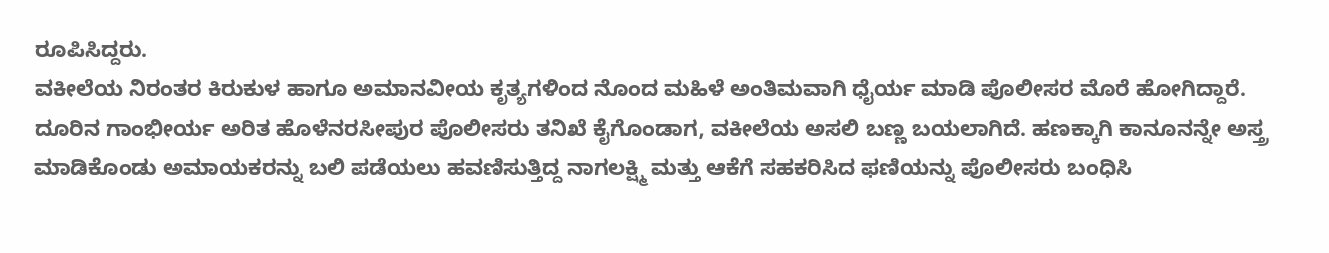ರೂಪಿಸಿದ್ದರು.
ವಕೀಲೆಯ ನಿರಂತರ ಕಿರುಕುಳ ಹಾಗೂ ಅಮಾನವೀಯ ಕೃತ್ಯಗಳಿಂದ ನೊಂದ ಮಹಿಳೆ ಅಂತಿಮವಾಗಿ ಧೈರ್ಯ ಮಾಡಿ ಪೊಲೀಸರ ಮೊರೆ ಹೋಗಿದ್ದಾರೆ. ದೂರಿನ ಗಾಂಭೀರ್ಯ ಅರಿತ ಹೊಳೆನರಸೀಪುರ ಪೊಲೀಸರು ತನಿಖೆ ಕೈಗೊಂಡಾಗ, ವಕೀಲೆಯ ಅಸಲಿ ಬಣ್ಣ ಬಯಲಾಗಿದೆ. ಹಣಕ್ಕಾಗಿ ಕಾನೂನನ್ನೇ ಅಸ್ತ್ರ ಮಾಡಿಕೊಂಡು ಅಮಾಯಕರನ್ನು ಬಲಿ ಪಡೆಯಲು ಹವಣಿಸುತ್ತಿದ್ದ ನಾಗಲಕ್ಷ್ಮಿ ಮತ್ತು ಆಕೆಗೆ ಸಹಕರಿಸಿದ ಫಣಿಯನ್ನು ಪೊಲೀಸರು ಬಂಧಿಸಿ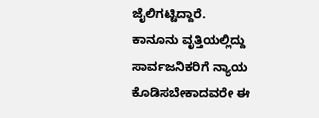ಜೈಲಿಗಟ್ಟಿದ್ದಾರೆ.
ಕಾನೂನು ವೃತ್ತಿಯಲ್ಲಿದ್ದು ಸಾರ್ವಜನಿಕರಿಗೆ ನ್ಯಾಯ ಕೊಡಿಸಬೇಕಾದವರೇ ಈ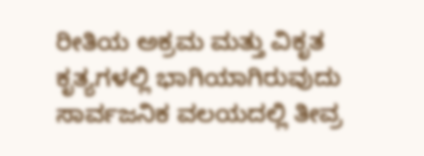ರೀತಿಯ ಅಕ್ರಮ ಮತ್ತು ವಿಕೃತ ಕೃತ್ಯಗಳಲ್ಲಿ ಭಾಗಿಯಾಗಿರುವುದು ಸಾರ್ವಜನಿಕ ವಲಯದಲ್ಲಿ ತೀವ್ರ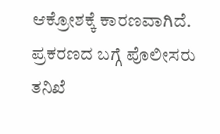ಆಕ್ರೋಶಕ್ಕೆ ಕಾರಣವಾಗಿದೆ. ಪ್ರಕರಣದ ಬಗ್ಗೆ ಪೊಲೀಸರು ತನಿಖೆ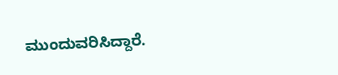ಮುಂದುವರಿಸಿದ್ದಾರೆ.